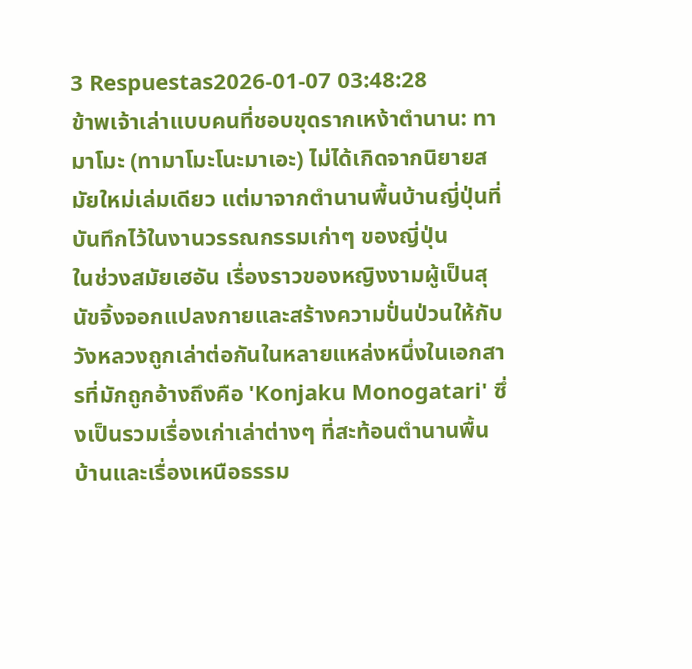3 Respuestas2026-01-07 03:48:28
ข้าพเจ้าเล่าแบบคนที่ชอบขุดรากเหง้าตำนาน: ทามาโมะ (ทามาโมะโนะมาเอะ) ไม่ได้เกิดจากนิยายสมัยใหม่เล่มเดียว แต่มาจากตำนานพื้นบ้านญี่ปุ่นที่บันทึกไว้ในงานวรรณกรรมเก่าๆ ของญี่ปุ่น
ในช่วงสมัยเฮอัน เรื่องราวของหญิงงามผู้เป็นสุนัขจิ้งจอกแปลงกายและสร้างความปั่นป่วนให้กับวังหลวงถูกเล่าต่อกันในหลายแหล่งหนึ่งในเอกสารที่มักถูกอ้างถึงคือ 'Konjaku Monogatari' ซึ่งเป็นรวมเรื่องเก่าเล่าต่างๆ ที่สะท้อนตำนานพื้นบ้านและเรื่องเหนือธรรม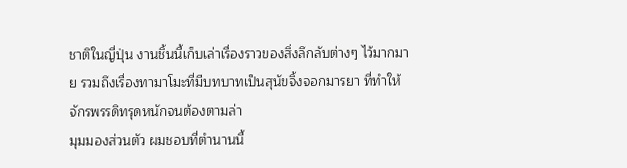ชาติในญี่ปุ่น งานชิ้นนี้เก็บเล่าเรื่องราวของสิ่งลึกลับต่างๆ ไว้มากมาย รวมถึงเรื่องทามาโมะที่มีบทบาทเป็นสุนัขจิ้งจอกมารยา ที่ทำให้จักรพรรดิทรุดหนักจนต้องตามล่า
มุมมองส่วนตัว ผมชอบที่ตำนานนี้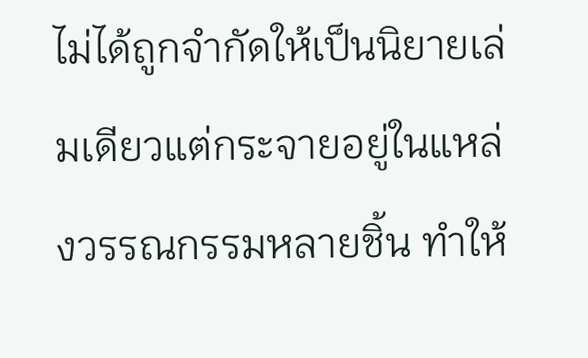ไม่ได้ถูกจำกัดให้เป็นนิยายเล่มเดียวแต่กระจายอยู่ในแหล่งวรรณกรรมหลายชิ้น ทำให้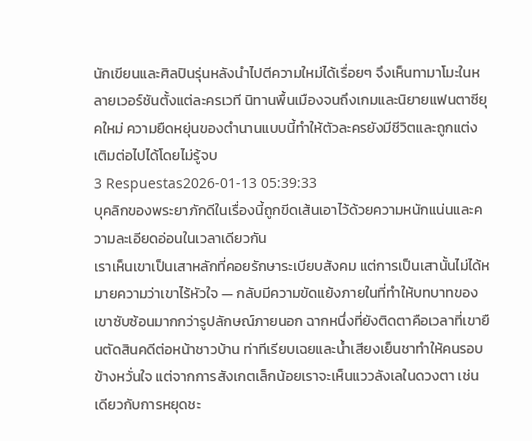นักเขียนและศิลปินรุ่นหลังนำไปตีความใหม่ได้เรื่อยๆ จึงเห็นทามาโมะในหลายเวอร์ชันตั้งแต่ละครเวที นิทานพื้นเมืองจนถึงเกมและนิยายแฟนตาซียุคใหม่ ความยืดหยุ่นของตำนานแบบนี้ทำให้ตัวละครยังมีชีวิตและถูกแต่งเติมต่อไปได้โดยไม่รู้จบ
3 Respuestas2026-01-13 05:39:33
บุคลิกของพระยาภักดีในเรื่องนี้ถูกขีดเส้นเอาไว้ด้วยความหนักแน่นและความละเอียดอ่อนในเวลาเดียวกัน
เราเห็นเขาเป็นเสาหลักที่คอยรักษาระเบียบสังคม แต่การเป็นเสานั้นไม่ได้หมายความว่าเขาไร้หัวใจ — กลับมีความขัดแย้งภายในที่ทำให้บทบาทของเขาซับซ้อนมากกว่ารูปลักษณ์ภายนอก ฉากหนึ่งที่ยังติดตาคือเวลาที่เขายืนตัดสินคดีต่อหน้าชาวบ้าน ท่าทีเรียบเฉยและน้ำเสียงเย็นชาทำให้คนรอบข้างหวั่นใจ แต่จากการสังเกตเล็กน้อยเราจะเห็นแววลังเลในดวงตา เช่นเดียวกับการหยุดชะ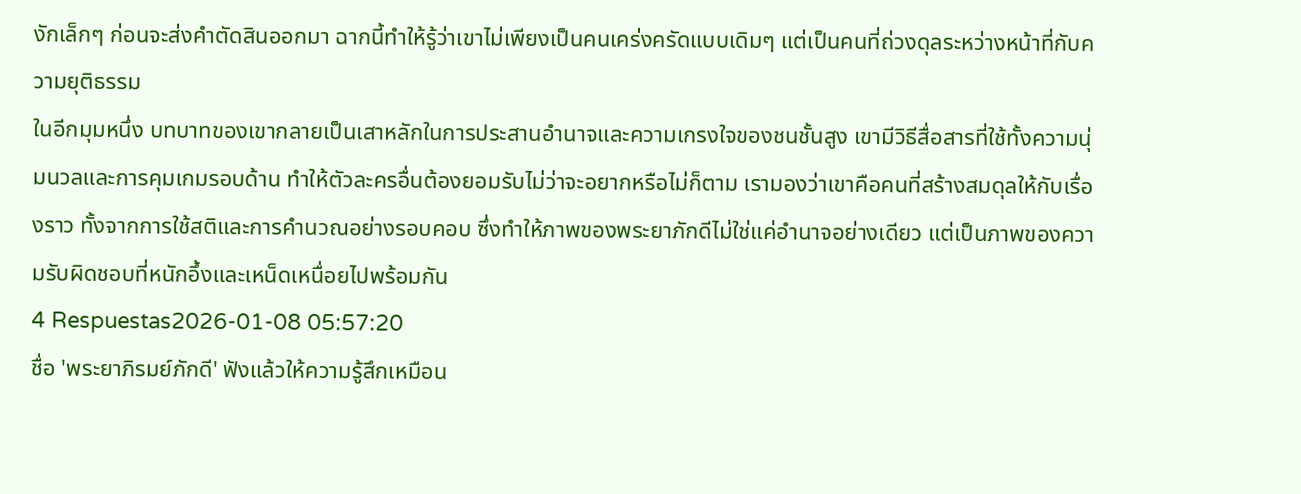งักเล็กๆ ก่อนจะส่งคำตัดสินออกมา ฉากนี้ทำให้รู้ว่าเขาไม่เพียงเป็นคนเคร่งครัดแบบเดิมๆ แต่เป็นคนที่ถ่วงดุลระหว่างหน้าที่กับความยุติธรรม
ในอีกมุมหนึ่ง บทบาทของเขากลายเป็นเสาหลักในการประสานอำนาจและความเกรงใจของชนชั้นสูง เขามีวิธีสื่อสารที่ใช้ทั้งความนุ่มนวลและการคุมเกมรอบด้าน ทำให้ตัวละครอื่นต้องยอมรับไม่ว่าจะอยากหรือไม่ก็ตาม เรามองว่าเขาคือคนที่สร้างสมดุลให้กับเรื่องราว ทั้งจากการใช้สติและการคำนวณอย่างรอบคอบ ซึ่งทำให้ภาพของพระยาภักดีไม่ใช่แค่อำนาจอย่างเดียว แต่เป็นภาพของความรับผิดชอบที่หนักอึ้งและเหน็ดเหนื่อยไปพร้อมกัน
4 Respuestas2026-01-08 05:57:20
ชื่อ 'พระยาภิรมย์ภักดี' ฟังแล้วให้ความรู้สึกเหมือน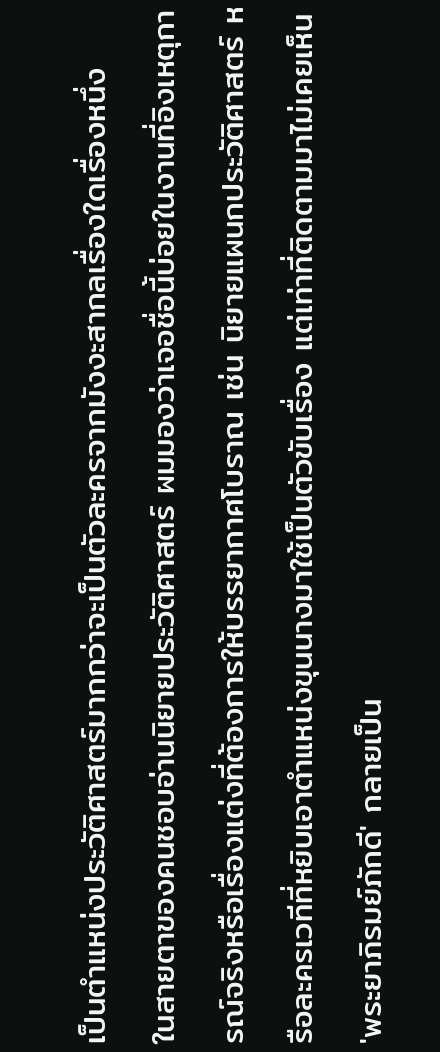เป็นตำแหน่งประวัติศาสตร์มากกว่าจะเป็นตัวละครจากมังงะสากลเรื่องใดเรื่องหนึ่ง
ในสายตาของคนชอบอ่านนิยายประวัติศาสตร์ ผมมองว่าเจอชื่อนี้บ่อยในงานที่อิงเหตุการณ์จริงหรือเรื่องแต่งที่ต้องการให้บรรยากาศโบราณ เช่น นิยายแผนกประวัติศาสตร์ หรือละครเวทีที่หยิบเอาตำแหน่งขุนนางมาใช้เป็นตัวขับเรื่อง แต่เท่าที่ติดตามมาไม่เคยเห็น 'พระยาภิรมย์ภักดี' กลายเป็น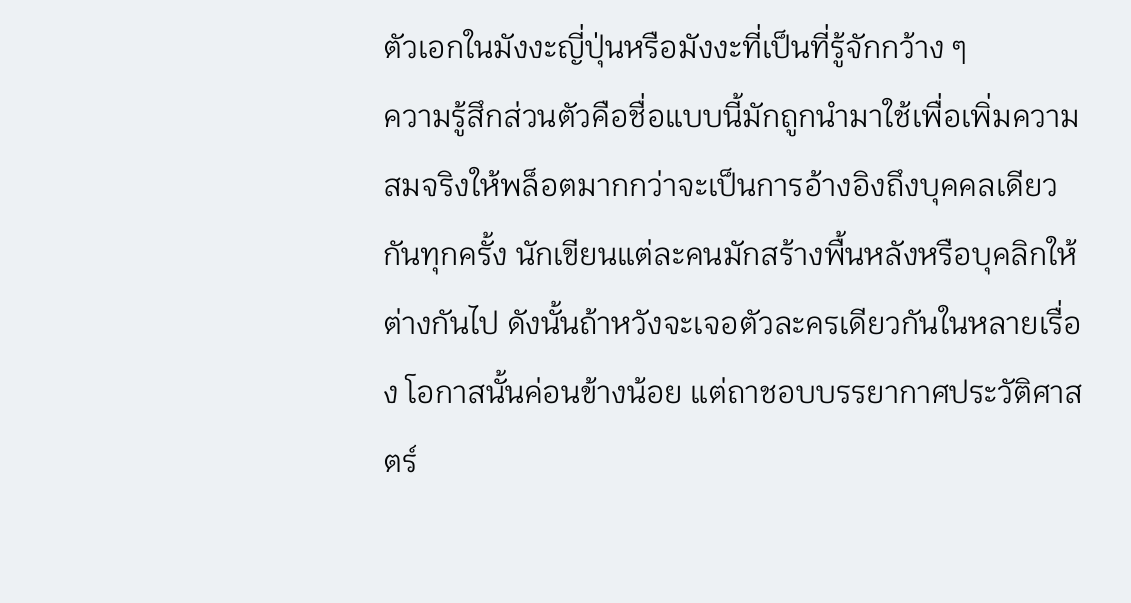ตัวเอกในมังงะญี่ปุ่นหรือมังงะที่เป็นที่รู้จักกว้าง ๆ
ความรู้สึกส่วนตัวคือชื่อแบบนี้มักถูกนำมาใช้เพื่อเพิ่มความสมจริงให้พล็อตมากกว่าจะเป็นการอ้างอิงถึงบุคคลเดียวกันทุกครั้ง นักเขียนแต่ละคนมักสร้างพื้นหลังหรือบุคลิกให้ต่างกันไป ดังนั้นถ้าหวังจะเจอตัวละครเดียวกันในหลายเรื่อง โอกาสนั้นค่อนข้างน้อย แต่ถาชอบบรรยากาศประวัติศาสตร์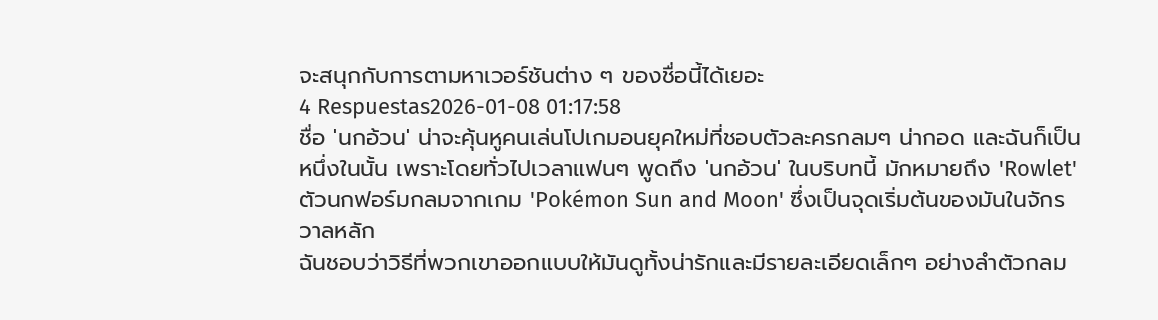จะสนุกกับการตามหาเวอร์ชันต่าง ๆ ของชื่อนี้ได้เยอะ
4 Respuestas2026-01-08 01:17:58
ชื่อ 'นกอ้วน' น่าจะคุ้นหูคนเล่นโปเกมอนยุคใหม่ที่ชอบตัวละครกลมๆ น่ากอด และฉันก็เป็นหนึ่งในนั้น เพราะโดยทั่วไปเวลาแฟนๆ พูดถึง 'นกอ้วน' ในบริบทนี้ มักหมายถึง 'Rowlet' ตัวนกฟอร์มกลมจากเกม 'Pokémon Sun and Moon' ซึ่งเป็นจุดเริ่มต้นของมันในจักรวาลหลัก
ฉันชอบว่าวิธีที่พวกเขาออกแบบให้มันดูทั้งน่ารักและมีรายละเอียดเล็กๆ อย่างลำตัวกลม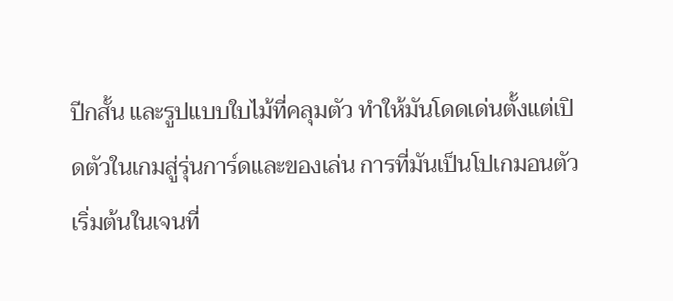ปีกสั้น และรูปแบบใบไม้ที่คลุมตัว ทำให้มันโดดเด่นตั้งแต่เปิดตัวในเกมสู่รุ่นการ์ดและของเล่น การที่มันเป็นโปเกมอนตัวเริ่มต้นในเจนที่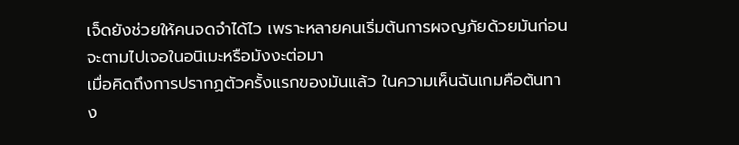เจ็ดยังช่วยให้คนจดจำได้ไว เพราะหลายคนเริ่มต้นการผจญภัยด้วยมันก่อนจะตามไปเจอในอนิเมะหรือมังงะต่อมา
เมื่อคิดถึงการปรากฏตัวครั้งแรกของมันแล้ว ในความเห็นฉันเกมคือต้นทาง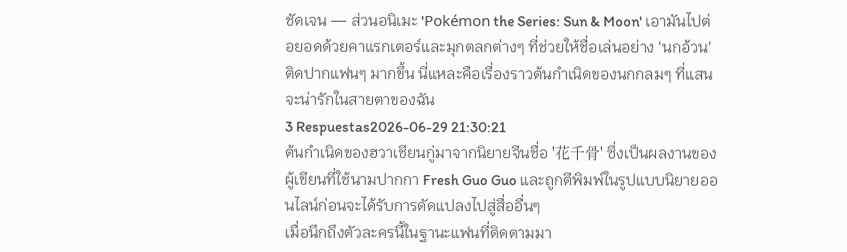ชัดเจน — ส่วนอนิเมะ 'Pokémon the Series: Sun & Moon' เอามันไปต่อยอดด้วยคาแรกเตอร์และมุกตลกต่างๆ ที่ช่วยให้ชื่อเล่นอย่าง 'นกอ้วน' ติดปากแฟนๆ มากขึ้น นี่แหละคือเรื่องราวต้นกำเนิดของนกกลมๆ ที่แสนจะน่ารักในสายตาของฉัน
3 Respuestas2026-06-29 21:30:21
ต้นกำเนิดของฮวาเชียนกู่มาจากนิยายจีนชื่อ '花千骨' ซึ่งเป็นผลงานของผู้เขียนที่ใช้นามปากกา Fresh Guo Guo และถูกตีพิมพ์ในรูปแบบนิยายออนไลน์ก่อนจะได้รับการดัดแปลงไปสู่สื่ออื่นๆ
เมื่อนึกถึงตัวละครนี้ในฐานะแฟนที่ติดตามมา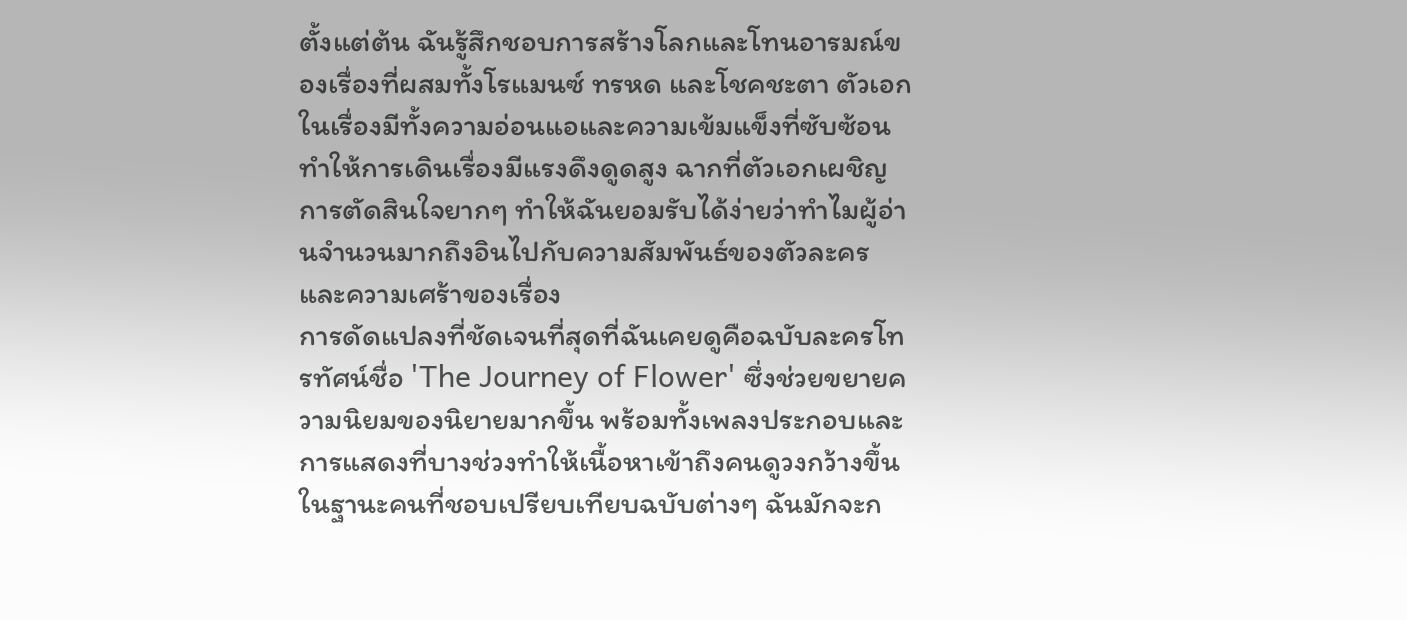ตั้งแต่ต้น ฉันรู้สึกชอบการสร้างโลกและโทนอารมณ์ของเรื่องที่ผสมทั้งโรแมนซ์ ทรหด และโชคชะตา ตัวเอกในเรื่องมีทั้งความอ่อนแอและความเข้มแข็งที่ซับซ้อน ทำให้การเดินเรื่องมีแรงดึงดูดสูง ฉากที่ตัวเอกเผชิญการตัดสินใจยากๆ ทำให้ฉันยอมรับได้ง่ายว่าทำไมผู้อ่านจำนวนมากถึงอินไปกับความสัมพันธ์ของตัวละครและความเศร้าของเรื่อง
การดัดแปลงที่ชัดเจนที่สุดที่ฉันเคยดูคือฉบับละครโทรทัศน์ชื่อ 'The Journey of Flower' ซึ่งช่วยขยายความนิยมของนิยายมากขึ้น พร้อมทั้งเพลงประกอบและการแสดงที่บางช่วงทำให้เนื้อหาเข้าถึงคนดูวงกว้างขึ้น ในฐานะคนที่ชอบเปรียบเทียบฉบับต่างๆ ฉันมักจะก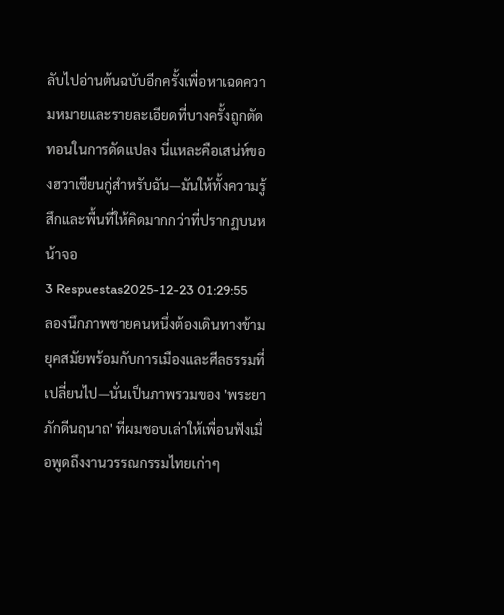ลับไปอ่านต้นฉบับอีกครั้งเพื่อหาเฉดความหมายและรายละเอียดที่บางครั้งถูกตัดทอนในการดัดแปลง นี่แหละคือเสน่ห์ของฮวาเชียนกู่สำหรับฉัน—มันให้ทั้งความรู้สึกและพื้นที่ให้คิดมากกว่าที่ปรากฏบนหน้าจอ
3 Respuestas2025-12-23 01:29:55
ลองนึกภาพชายคนหนึ่งต้องเดินทางข้ามยุคสมัยพร้อมกับการเมืองและศีลธรรมที่เปลี่ยนไป—นั่นเป็นภาพรวมของ 'พระยาภักดีนฤนาถ' ที่ผมชอบเล่าให้เพื่อนฟังเมื่อพูดถึงงานวรรณกรรมไทยเก่าๆ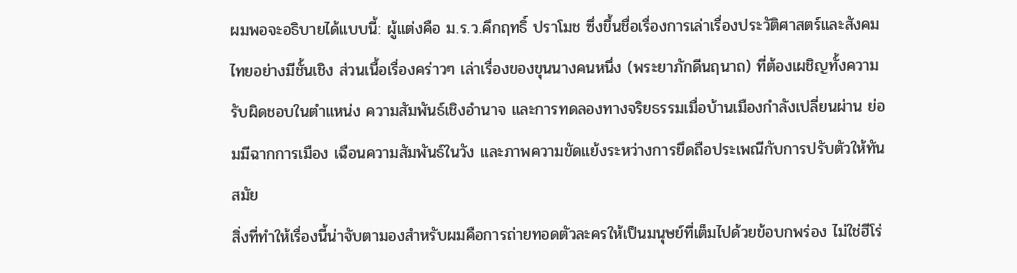ผมพอจะอธิบายได้แบบนี้: ผู้แต่งคือ ม.ร.ว.คึกฤทธิ์ ปราโมช ซึ่งขึ้นชื่อเรื่องการเล่าเรื่องประวัติศาสตร์และสังคมไทยอย่างมีชั้นเชิง ส่วนเนื้อเรื่องคร่าวๆ เล่าเรื่องของขุนนางคนหนึ่ง (พระยาภักดีนฤนาถ) ที่ต้องเผชิญทั้งความรับผิดชอบในตำแหน่ง ความสัมพันธ์เชิงอำนาจ และการทดลองทางจริยธรรมเมื่อบ้านเมืองกำลังเปลี่ยนผ่าน ย่อมมีฉากการเมือง เฉือนความสัมพันธ์ในวัง และภาพความขัดแย้งระหว่างการยึดถือประเพณีกับการปรับตัวให้ทันสมัย
สิ่งที่ทำให้เรื่องนี้น่าจับตามองสำหรับผมคือการถ่ายทอดตัวละครให้เป็นมนุษย์ที่เต็มไปด้วยข้อบกพร่อง ไม่ใช่ฮีโร่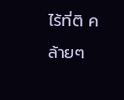ไร้ที่ติ คล้ายๆ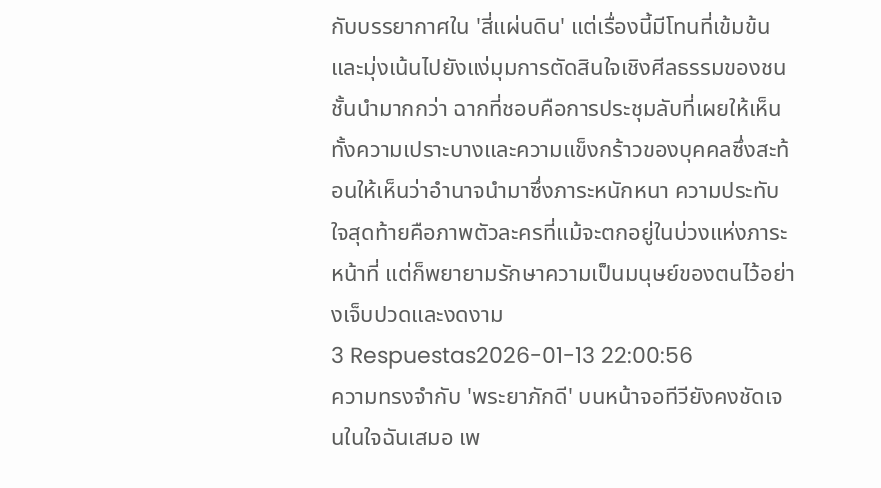กับบรรยากาศใน 'สี่แผ่นดิน' แต่เรื่องนี้มีโทนที่เข้มข้นและมุ่งเน้นไปยังแง่มุมการตัดสินใจเชิงศีลธรรมของชนชั้นนำมากกว่า ฉากที่ชอบคือการประชุมลับที่เผยให้เห็นทั้งความเปราะบางและความแข็งกร้าวของบุคคลซึ่งสะท้อนให้เห็นว่าอำนาจนำมาซึ่งภาระหนักหนา ความประทับใจสุดท้ายคือภาพตัวละครที่แม้จะตกอยู่ในบ่วงแห่งภาระหน้าที่ แต่ก็พยายามรักษาความเป็นมนุษย์ของตนไว้อย่างเจ็บปวดและงดงาม
3 Respuestas2026-01-13 22:00:56
ความทรงจำกับ 'พระยาภักดี' บนหน้าจอทีวียังคงชัดเจนในใจฉันเสมอ เพ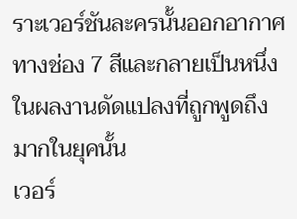ราะเวอร์ชันละครนั้นออกอากาศทางช่อง 7 สีและกลายเป็นหนึ่งในผลงานดัดแปลงที่ถูกพูดถึงมากในยุคนั้น
เวอร์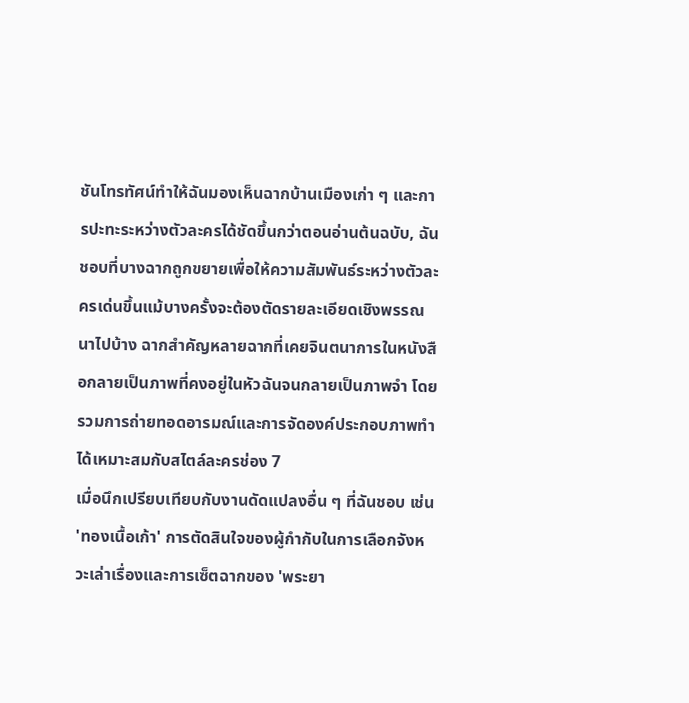ชันโทรทัศน์ทำให้ฉันมองเห็นฉากบ้านเมืองเก่า ๆ และการปะทะระหว่างตัวละครได้ชัดขึ้นกว่าตอนอ่านต้นฉบับ, ฉันชอบที่บางฉากถูกขยายเพื่อให้ความสัมพันธ์ระหว่างตัวละครเด่นขึ้นแม้บางครั้งจะต้องตัดรายละเอียดเชิงพรรณนาไปบ้าง ฉากสำคัญหลายฉากที่เคยจินตนาการในหนังสือกลายเป็นภาพที่คงอยู่ในหัวฉันจนกลายเป็นภาพจำ โดยรวมการถ่ายทอดอารมณ์และการจัดองค์ประกอบภาพทำได้เหมาะสมกับสไตล์ละครช่อง 7
เมื่อนึกเปรียบเทียบกับงานดัดแปลงอื่น ๆ ที่ฉันชอบ เช่น 'ทองเนื้อเก้า' การตัดสินใจของผู้กำกับในการเลือกจังหวะเล่าเรื่องและการเซ็ตฉากของ 'พระยา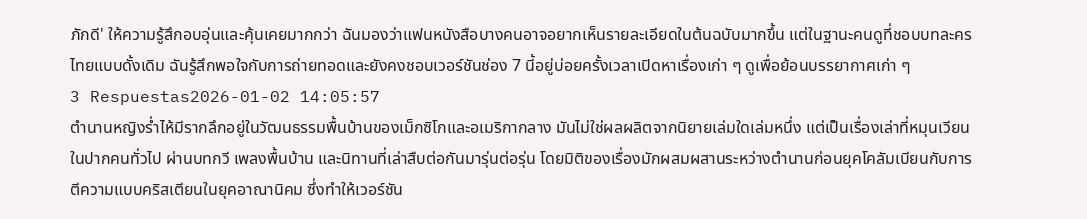ภักดี' ให้ความรู้สึกอบอุ่นและคุ้นเคยมากกว่า ฉันมองว่าแฟนหนังสือบางคนอาจอยากเห็นรายละเอียดในต้นฉบับมากขึ้น แต่ในฐานะคนดูที่ชอบบทละครไทยแบบดั้งเดิม ฉันรู้สึกพอใจกับการถ่ายทอดและยังคงชอบเวอร์ชันช่อง 7 นี้อยู่บ่อยครั้งเวลาเปิดหาเรื่องเก่า ๆ ดูเพื่อย้อนบรรยากาศเก่า ๆ
3 Respuestas2026-01-02 14:05:57
ตำนานหญิงร่ำไห้มีรากลึกอยู่ในวัฒนธรรมพื้นบ้านของเม็กซิโกและอเมริกากลาง มันไม่ใช่ผลผลิตจากนิยายเล่มใดเล่มหนึ่ง แต่เป็นเรื่องเล่าที่หมุนเวียนในปากคนทั่วไป ผ่านบทกวี เพลงพื้นบ้าน และนิทานที่เล่าสืบต่อกันมารุ่นต่อรุ่น โดยมิติของเรื่องมักผสมผสานระหว่างตำนานก่อนยุคโคลัมเบียนกับการตีความแบบคริสเตียนในยุคอาณานิคม ซึ่งทำให้เวอร์ชัน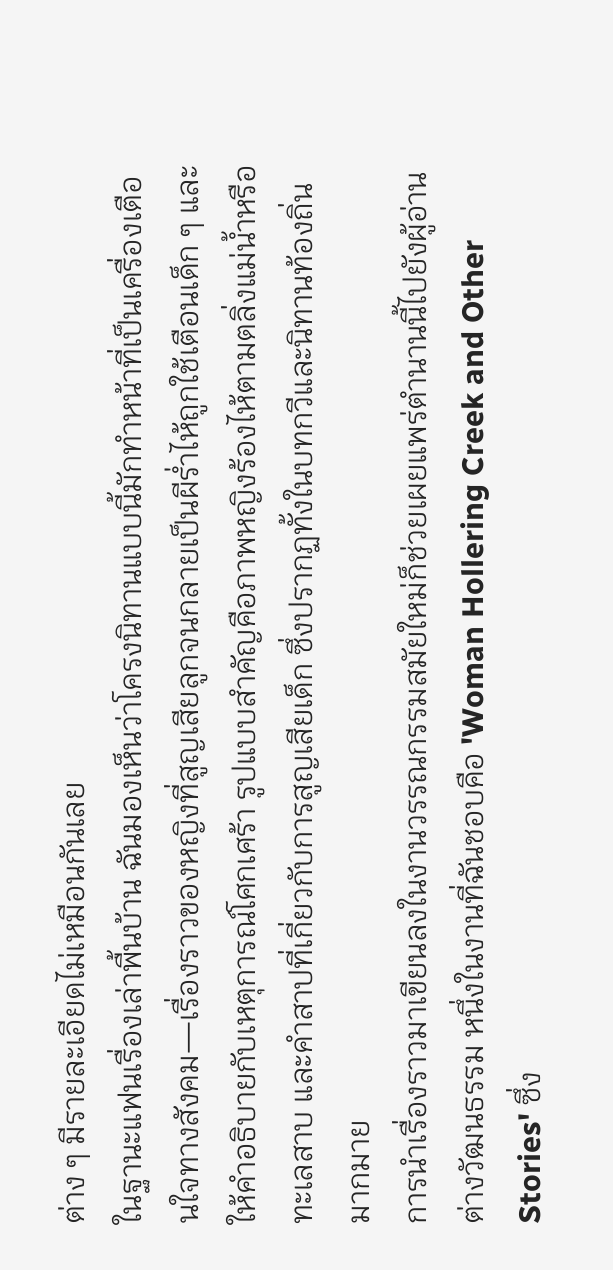ต่าง ๆ มีรายละเอียดไม่เหมือนกันเลย
ในฐานะแฟนเรื่องเล่าพื้นบ้าน ฉันมองเห็นว่าโครงนิทานแบบนี้มักทำหน้าที่เป็นเครื่องเตือนใจทางสังคม—เรื่องราวของหญิงที่สูญเสียลูกจนกลายเป็นผีร่ำไห้ถูกใช้เตือนเด็ก ๆ และให้คำอธิบายกับเหตุการณ์โศกเศร้า รูปแบบสำคัญคือภาพหญิงร้องไห้ตามตลิ่งแม่น้ำหรือทะเลสาบ และคำสาปที่เกี่ยวกับการสูญเสียเด็ก ซึ่งปรากฏทั้งในบทกวีและนิทานท้องถิ่นมากมาย
การนำเรื่องราวมาเขียนลงในงานวรรณกรรมสมัยใหม่ก็ช่วยเผยแพร่ตำนานนี้ไปยังผู้อ่านต่างวัฒนธรรม หนึ่งในงานที่ฉันชอบคือ 'Woman Hollering Creek and Other Stories' ซึ่ง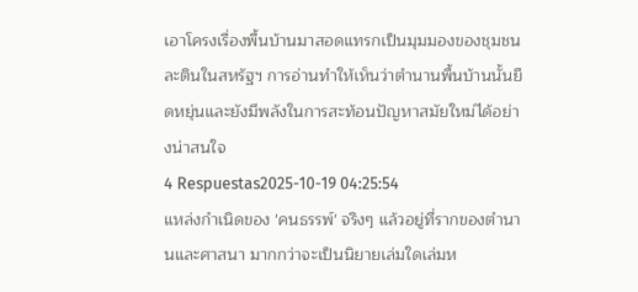เอาโครงเรื่องพื้นบ้านมาสอดแทรกเป็นมุมมองของชุมชนละตินในสหรัฐฯ การอ่านทำให้เห็นว่าตำนานพื้นบ้านนั้นยืดหยุ่นและยังมีพลังในการสะท้อนปัญหาสมัยใหม่ได้อย่างน่าสนใจ
4 Respuestas2025-10-19 04:25:54
แหล่งกำเนิดของ 'คนธรรพ์' จริงๆ แล้วอยู่ที่รากของตำนานและศาสนา มากกว่าจะเป็นนิยายเล่มใดเล่มห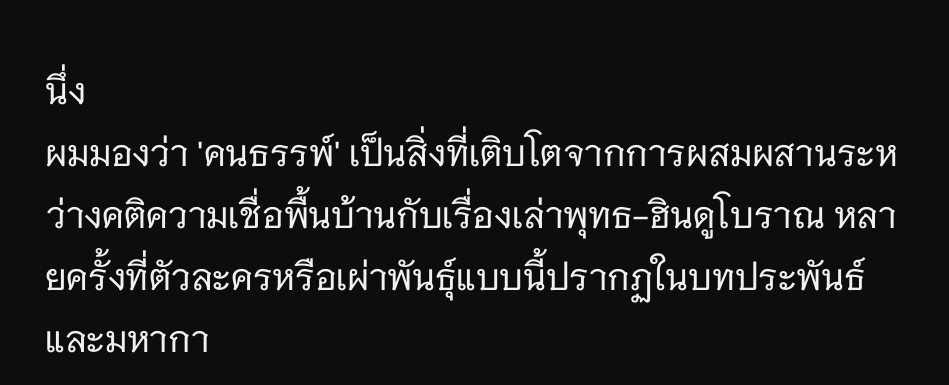นึ่ง
ผมมองว่า 'คนธรรพ์' เป็นสิ่งที่เติบโตจากการผสมผสานระหว่างคติความเชื่อพื้นบ้านกับเรื่องเล่าพุทธ-ฮินดูโบราณ หลายครั้งที่ตัวละครหรือเผ่าพันธุ์แบบนี้ปรากฏในบทประพันธ์และมหากา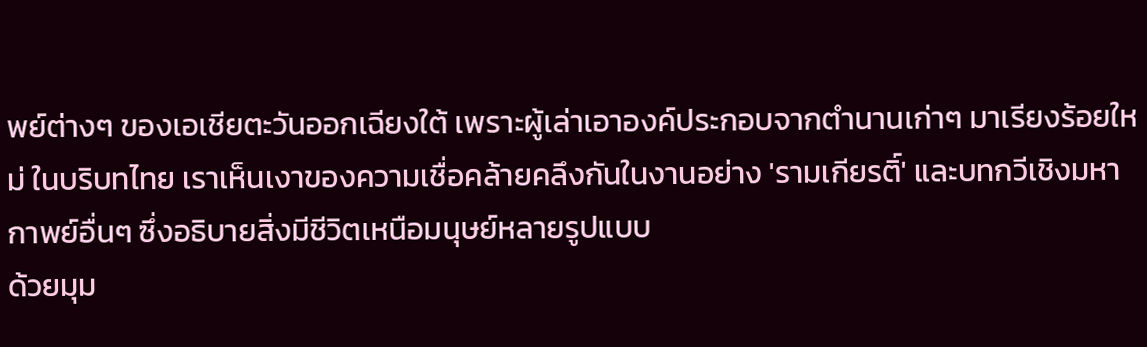พย์ต่างๆ ของเอเชียตะวันออกเฉียงใต้ เพราะผู้เล่าเอาองค์ประกอบจากตำนานเก่าๆ มาเรียงร้อยใหม่ ในบริบทไทย เราเห็นเงาของความเชื่อคล้ายคลึงกันในงานอย่าง 'รามเกียรติ์' และบทกวีเชิงมหากาพย์อื่นๆ ซึ่งอธิบายสิ่งมีชีวิตเหนือมนุษย์หลายรูปแบบ
ด้วยมุม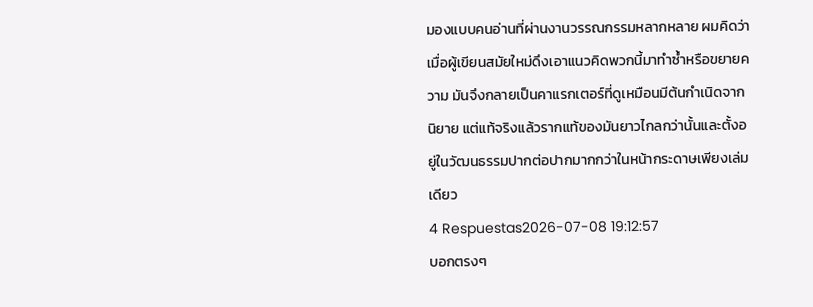มองแบบคนอ่านที่ผ่านงานวรรณกรรมหลากหลาย ผมคิดว่าเมื่อผู้เขียนสมัยใหม่ดึงเอาแนวคิดพวกนี้มาทำซ้ำหรือขยายความ มันจึงกลายเป็นคาแรกเตอร์ที่ดูเหมือนมีต้นกำเนิดจากนิยาย แต่แท้จริงแล้วรากแท้ของมันยาวไกลกว่านั้นและตั้งอยู่ในวัฒนธรรมปากต่อปากมากกว่าในหน้ากระดาษเพียงเล่มเดียว
4 Respuestas2026-07-08 19:12:57
บอกตรงๆ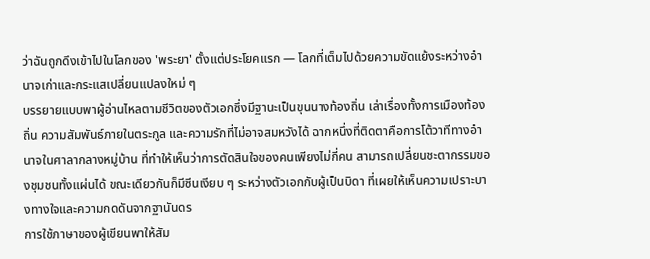ว่าฉันถูกดึงเข้าไปในโลกของ 'พระยา' ตั้งแต่ประโยคแรก — โลกที่เต็มไปด้วยความขัดแย้งระหว่างอำนาจเก่าและกระแสเปลี่ยนแปลงใหม่ ๆ
บรรยายแบบพาผู้อ่านไหลตามชีวิตของตัวเอกซึ่งมีฐานะเป็นขุนนางท้องถิ่น เล่าเรื่องทั้งการเมืองท้องถิ่น ความสัมพันธ์ภายในตระกูล และความรักที่ไม่อาจสมหวังได้ ฉากหนึ่งที่ติดตาคือการโต้วาทีทางอำนาจในศาลากลางหมู่บ้าน ที่ทำให้เห็นว่าการตัดสินใจของคนเพียงไม่กี่คน สามารถเปลี่ยนชะตากรรมของชุมชนทั้งแผ่นได้ ขณะเดียวกันก็มีซีนเงียบ ๆ ระหว่างตัวเอกกับผู้เป็นบิดา ที่เผยให้เห็นความเปราะบางทางใจและความกดดันจากฐานันดร
การใช้ภาษาของผู้เขียนพาให้สัม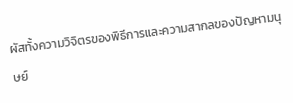ผัสทั้งความวิจิตรของพิธีการและความสากลของปัญหามนุษย์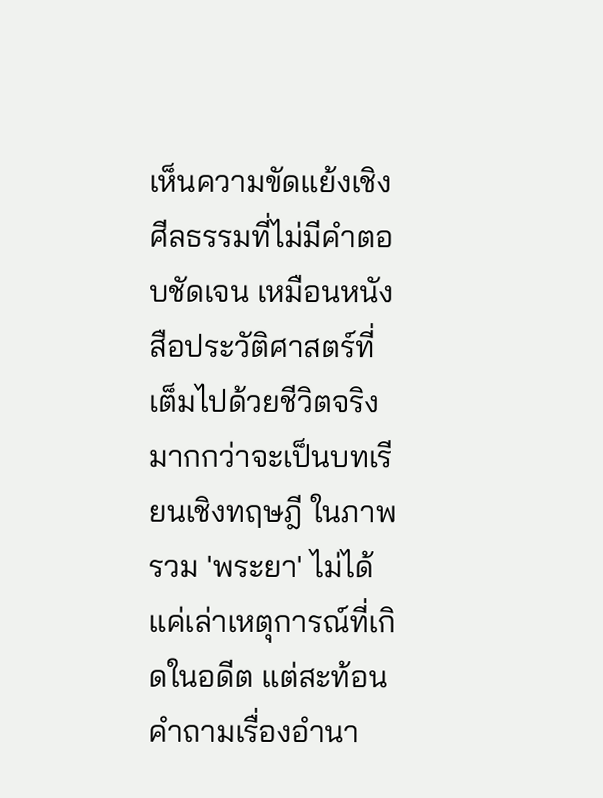เห็นความขัดแย้งเชิงศีลธรรมที่ไม่มีคำตอบชัดเจน เหมือนหนังสือประวัติศาสตร์ที่เต็มไปด้วยชีวิตจริงมากกว่าจะเป็นบทเรียนเชิงทฤษฎี ในภาพรวม 'พระยา' ไม่ได้แค่เล่าเหตุการณ์ที่เกิดในอดีต แต่สะท้อนคำถามเรื่องอำนา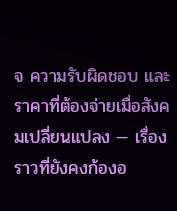จ ความรับผิดชอบ และราคาที่ต้องจ่ายเมื่อสังคมเปลี่ยนแปลง — เรื่องราวที่ยังคงก้องอ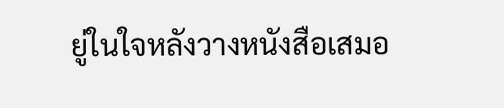ยู่ในใจหลังวางหนังสือเสมอ